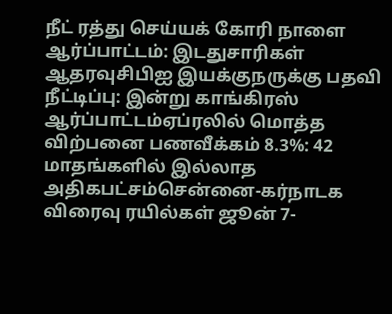நீட் ரத்து செய்யக் கோரி நாளை ஆர்ப்பாட்டம்: இடதுசாரிகள் ஆதரவுசிபிஐ இயக்குநருக்கு பதவி நீட்டிப்பு: இன்று காங்கிரஸ் ஆர்ப்பாட்டம்ஏப்ரலில் மொத்த விற்பனை பணவீக்கம் 8.3%: 42 மாதங்களில் இல்லாத அதிகபட்சம்சென்னை-கர்நாடக விரைவு ரயில்கள் ஜூன் 7-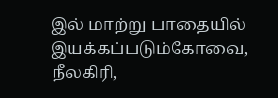இல் மாற்று பாதையில் இயக்கப்படும்கோவை, நீலகிரி,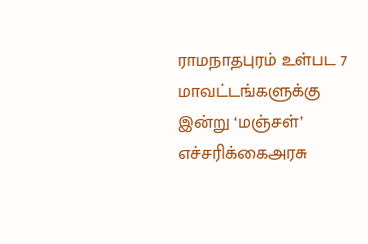ராமநாதபுரம் உள்பட 7 மாவட்டங்களுக்கு இன்று ‘மஞ்சள்’ எச்சரிக்கைஅரசு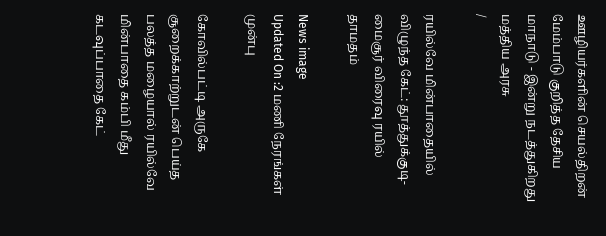ஊழியர்களின் செயல்திறன் மேம்பாடு குறித்த தேசிய மாநாடு - இன்று நடத்துகிறது மத்திய அரசு
/

ரயில்வே மின்பாதையில் விழுந்த கேட்: தூத்துக்குடி-மைசூர் விரைவு ரயில் தாமதம்

News image
Updated On :2 மணி நேரங்கள் முன்பு

கோவில்பட்டி அருகே சூறைக்காற்றுடன் பெய்த பலத்த மழையால் ரயில்வே மின்பாதை கம்பி மீது கடவுப்பாதை கேட்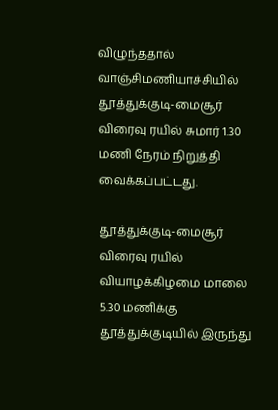விழுந்ததால் வாஞ்சிமணியாச்சியில் தூத்துக்குடி-மைசூர் விரைவு ரயில் சுமார் 1.30 மணி நேரம் நிறுத்தி வைக்கப்பட்டது.

தூத்துக்குடி-மைசூர் விரைவு ரயில் வியாழக்கிழமை மாலை 5.30 மணிக்கு தூத்துக்குடியில் இருந்து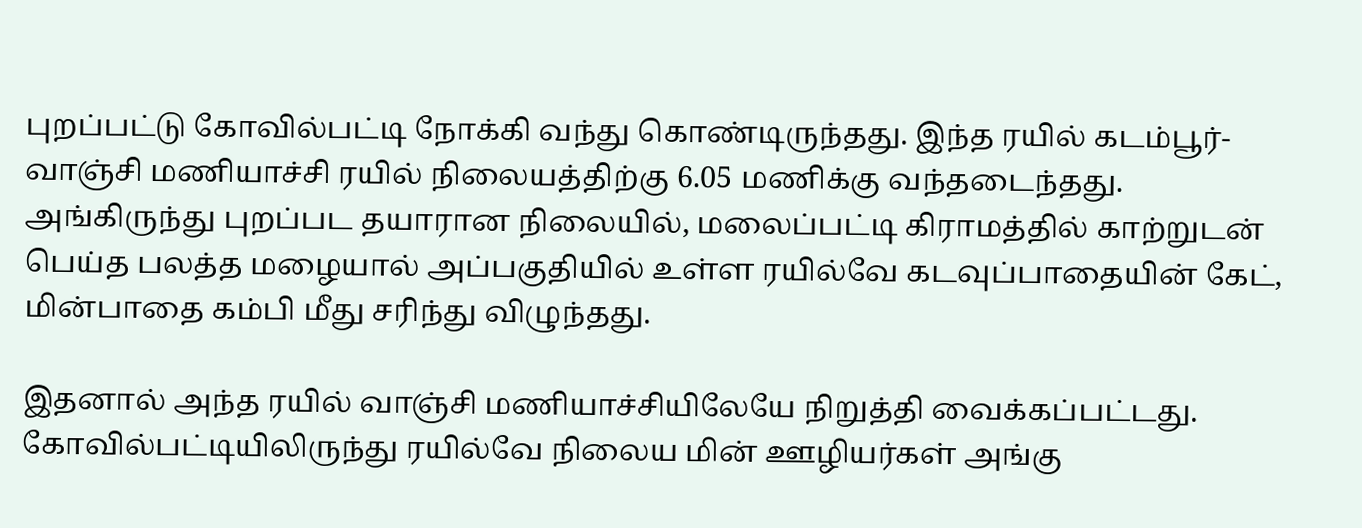புறப்பட்டு கோவில்பட்டி நோக்கி வந்து கொண்டிருந்தது. இந்த ரயில் கடம்பூர்- வாஞ்சி மணியாச்சி ரயில் நிலையத்திற்கு 6.05 மணிக்கு வந்தடைந்தது. அங்கிருந்து புறப்பட தயாரான நிலையில், மலைப்பட்டி கிராமத்தில் காற்றுடன் பெய்த பலத்த மழையால் அப்பகுதியில் உள்ள ரயில்வே கடவுப்பாதையின் கேட், மின்பாதை கம்பி மீது சரிந்து விழுந்தது.

இதனால் அந்த ரயில் வாஞ்சி மணியாச்சியிலேயே நிறுத்தி வைக்கப்பட்டது. கோவில்பட்டியிலிருந்து ரயில்வே நிலைய மின் ஊழியர்கள் அங்கு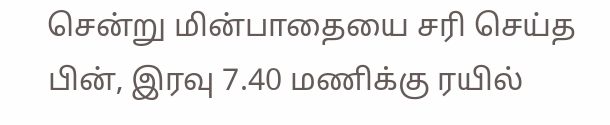சென்று மின்பாதையை சரி செய்த பின், இரவு 7.40 மணிக்கு ரயில்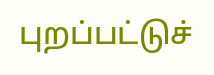புறப்பட்டுச்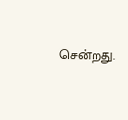சென்றது.